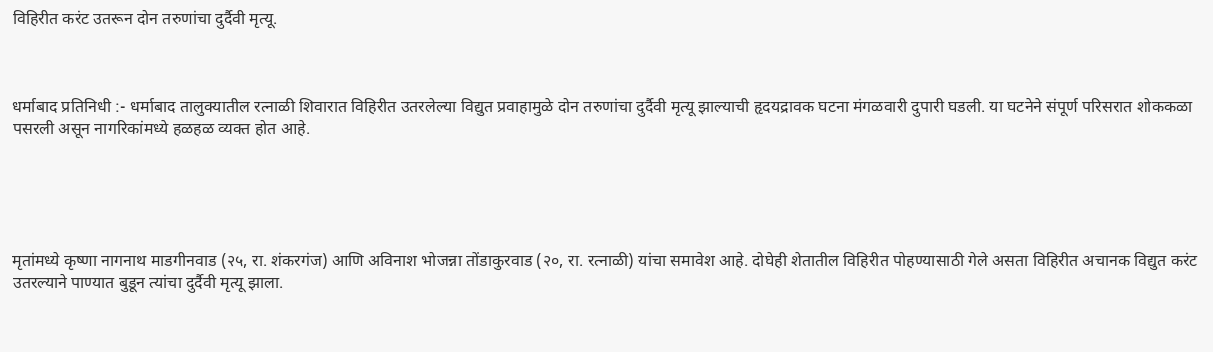विहिरीत करंट उतरून दोन तरुणांचा दुर्दैवी मृत्यू.



धर्माबाद प्रतिनिधी :- धर्माबाद तालुक्यातील रत्नाळी शिवारात विहिरीत उतरलेल्या विद्युत प्रवाहामुळे दोन तरुणांचा दुर्दैवी मृत्यू झाल्याची हृदयद्रावक घटना मंगळवारी दुपारी घडली. या घटनेने संपूर्ण परिसरात शोककळा पसरली असून नागरिकांमध्ये हळहळ व्यक्त होत आहे.





मृतांमध्ये कृष्णा नागनाथ माडगीनवाड (२५, रा. शंकरगंज) आणि अविनाश भोजन्ना तोंडाकुरवाड (२०, रा. रत्नाळी) यांचा समावेश आहे. दोघेही शेतातील विहिरीत पोहण्यासाठी गेले असता विहिरीत अचानक विद्युत करंट उतरल्याने पाण्यात बुडून त्यांचा दुर्दैवी मृत्यू झाला.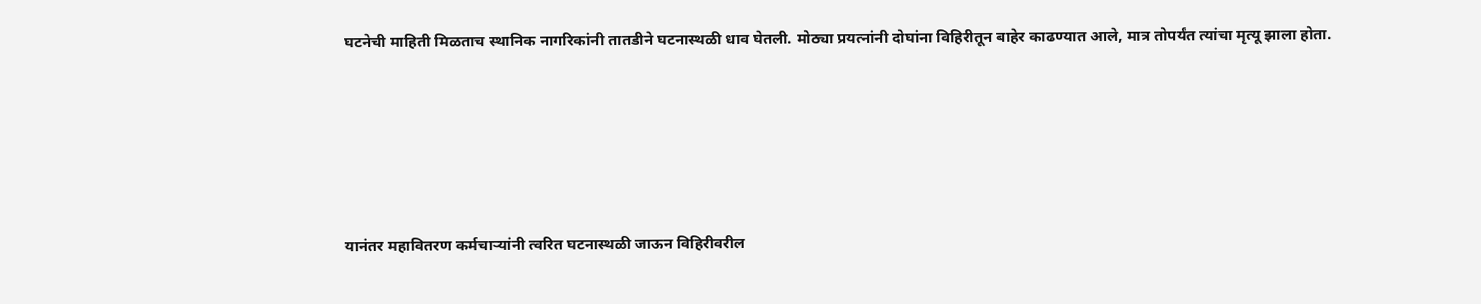घटनेची माहिती मिळताच स्थानिक नागरिकांनी तातडीने घटनास्थळी धाव घेतली. मोठ्या प्रयत्नांनी दोघांना विहिरीतून बाहेर काढण्यात आले, मात्र तोपर्यंत त्यांचा मृत्यू झाला होता.







यानंतर महावितरण कर्मचाऱ्यांनी त्वरित घटनास्थळी जाऊन विहिरीवरील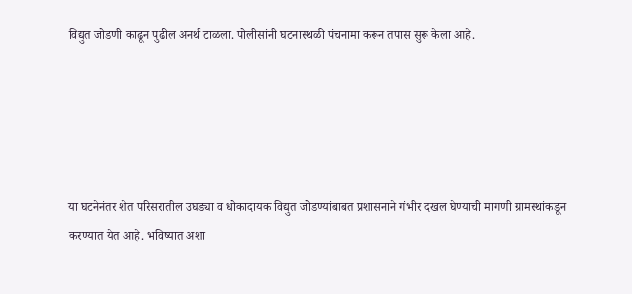विद्युत जोडणी काढून पुढील अनर्थ टाळला. पोलीसांनी घटनास्थळी पंचनामा करून तपास सुरू केला आहे.





या घटनेनंतर शेत परिसरातील उघड्या व धोकादायक विद्युत जोडण्यांबाबत प्रशासनाने गंभीर दखल घेण्याची मागणी ग्रामस्थांकडून करण्यात येत आहे. भविष्यात अशा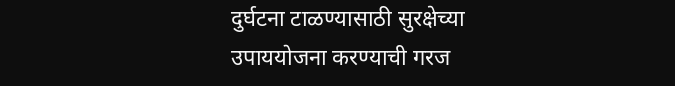दुर्घटना टाळण्यासाठी सुरक्षेच्या उपाययोजना करण्याची गरज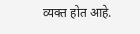व्यक्त होत आहे.